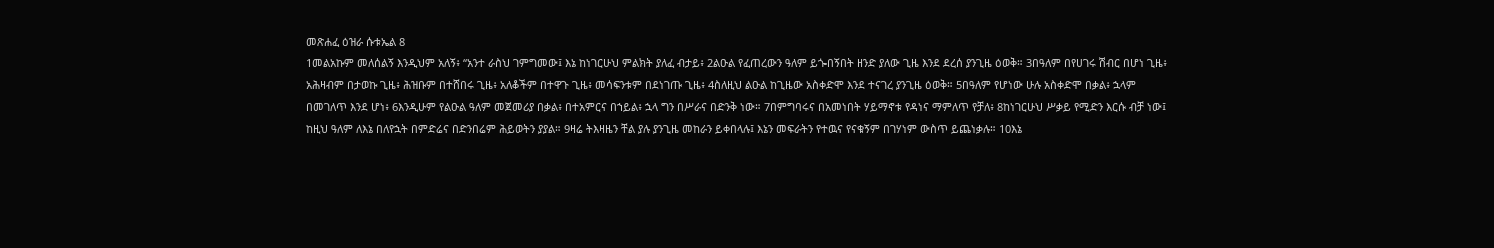መጽሐፈ ዕዝራ ሱቱኤል 8
1መልአኩም መለሰልኝ እንዲህም አለኝ፥ “አንተ ራስህ ገምግመው፤ እኔ ከነገርሁህ ምልክት ያለፈ ብታይ፥ 2ልዑል የፈጠረውን ዓለም ይጐበኝበት ዘንድ ያለው ጊዜ እንደ ደረሰ ያንጊዜ ዕወቅ። 3በዓለም በየሀገሩ ሽብር በሆነ ጊዜ፥ አሕዛብም በታወኩ ጊዜ፥ ሕዝቡም በተሸበሩ ጊዜ፥ አለቆችም በተዋጉ ጊዜ፥ መሳፍንቱም በደነገጡ ጊዜ፥ 4ስለዚህ ልዑል ከጊዜው አስቀድሞ እንደ ተናገረ ያንጊዜ ዕወቅ። 5በዓለም የሆነው ሁሉ አስቀድሞ በቃል፥ ኋላም በመገለጥ እንደ ሆነ፥ 6እንዲሁም የልዑል ዓለም መጀመሪያ በቃል፥ በተአምርና በኀይል፥ ኋላ ግን በሥራና በድንቅ ነው። 7በምግባሩና በአመነበት ሃይማኖቱ የዳነና ማምለጥ የቻለ፥ 8ከነገርሁህ ሥቃይ የሚድን እርሱ ብቻ ነው፤ ከዚህ ዓለም ለእኔ በለየኋት በምድሬና በድንበሬም ሕይወትን ያያል። 9ዛሬ ትእዛዜን ቸል ያሉ ያንጊዜ መከራን ይቀበላሉ፤ እኔን መፍራትን የተዉና የናቁኝም በገሃነም ውስጥ ይጨነቃሉ። 10እኔ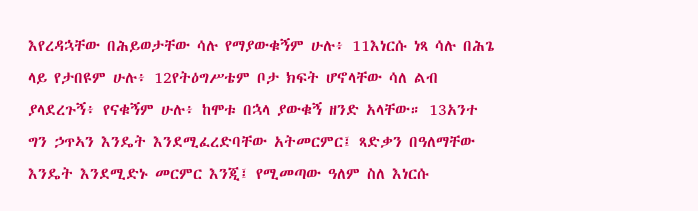እየረዳኋቸው በሕይወታቸው ሳሉ የማያውቁኝም ሁሉ፥ 11እነርሱ ነጻ ሳሉ በሕጌ ላይ የታበዩም ሁሉ፥ 12የትዕግሥቴም ቦታ ክፍት ሆኖላቸው ሳለ ልብ ያላደረጉኝ፥ የናቁኝም ሁሉ፥ ከሞቱ በኋላ ያውቁኝ ዘንድ አላቸው። 13አንተ ግን ኃጥኣን እንዴት እንደሚፈረድባቸው አትመርምር፤ ጻድቃን በዓለማቸው እንዴት እንደሚድኑ መርምር እንጂ፤ የሚመጣው ዓለም ስለ እነርሱ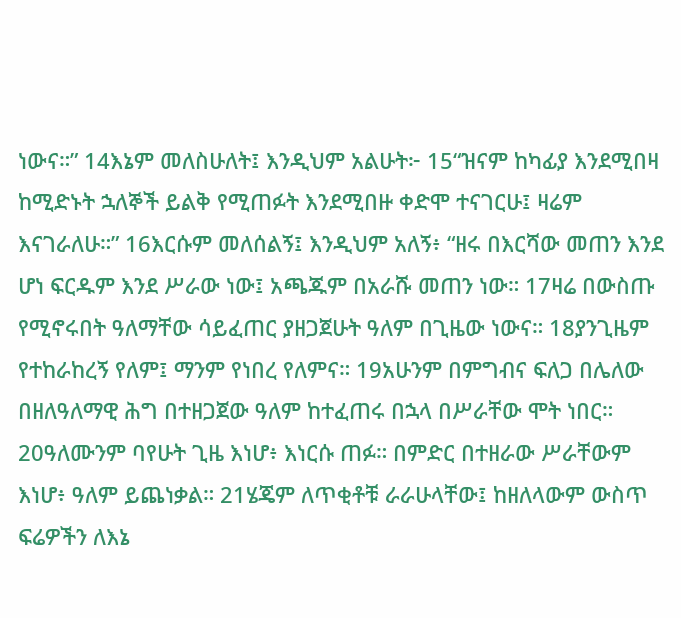ነውና።” 14እኔም መለስሁለት፤ እንዲህም አልሁት፦ 15“ዝናም ከካፊያ እንደሚበዛ ከሚድኑት ኋለኞች ይልቅ የሚጠፉት እንደሚበዙ ቀድሞ ተናገርሁ፤ ዛሬም እናገራለሁ።” 16እርሱም መለሰልኝ፤ እንዲህም አለኝ፥ “ዘሩ በእርሻው መጠን እንደ ሆነ ፍርዱም እንደ ሥራው ነው፤ አጫጁም በአራሹ መጠን ነው። 17ዛሬ በውስጡ የሚኖሩበት ዓለማቸው ሳይፈጠር ያዘጋጀሁት ዓለም በጊዜው ነውና። 18ያንጊዜም የተከራከረኝ የለም፤ ማንም የነበረ የለምና። 19አሁንም በምግብና ፍለጋ በሌለው በዘለዓለማዊ ሕግ በተዘጋጀው ዓለም ከተፈጠሩ በኋላ በሥራቸው ሞት ነበር። 20ዓለሙንም ባየሁት ጊዜ እነሆ፥ እነርሱ ጠፉ። በምድር በተዘራው ሥራቸውም እነሆ፥ ዓለም ይጨነቃል። 21ሄጄም ለጥቂቶቹ ራራሁላቸው፤ ከዘለላውም ውስጥ ፍሬዎችን ለእኔ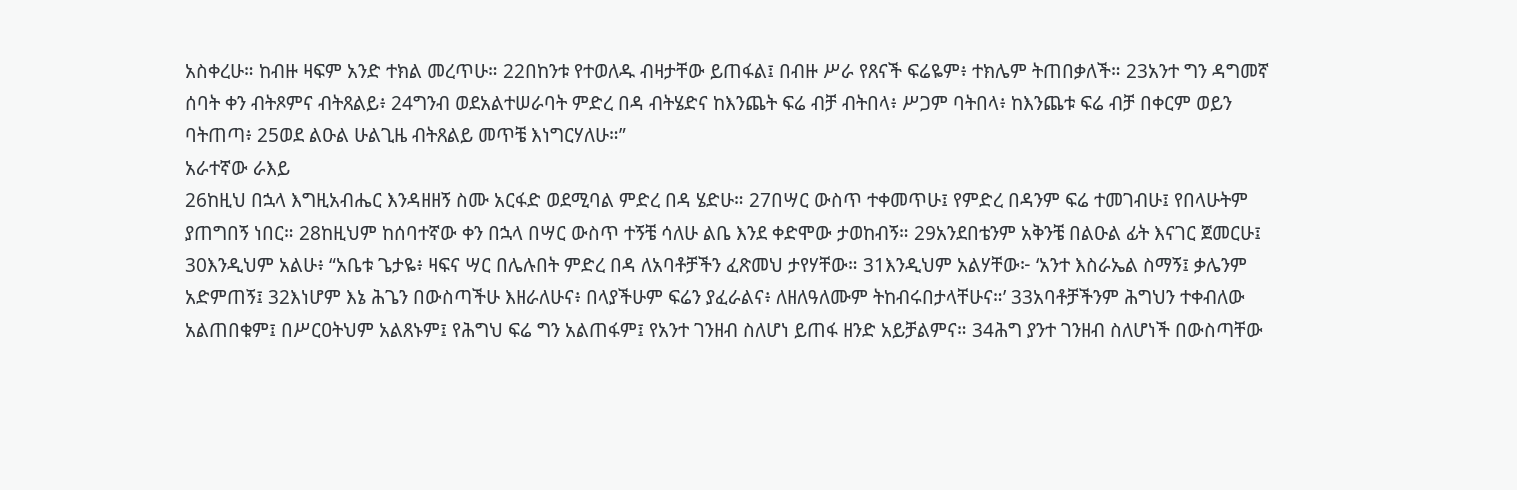አስቀረሁ። ከብዙ ዛፍም አንድ ተክል መረጥሁ። 22በከንቱ የተወለዱ ብዛታቸው ይጠፋል፤ በብዙ ሥራ የጸናች ፍሬዬም፥ ተክሌም ትጠበቃለች። 23አንተ ግን ዳግመኛ ሰባት ቀን ብትጾምና ብትጸልይ፥ 24ግንብ ወደአልተሠራባት ምድረ በዳ ብትሄድና ከእንጨት ፍሬ ብቻ ብትበላ፥ ሥጋም ባትበላ፥ ከእንጨቱ ፍሬ ብቻ በቀርም ወይን ባትጠጣ፥ 25ወደ ልዑል ሁልጊዜ ብትጸልይ መጥቼ እነግርሃለሁ።”
አራተኛው ራእይ
26ከዚህ በኋላ እግዚአብሔር እንዳዘዘኝ ስሙ አርፋድ ወደሚባል ምድረ በዳ ሄድሁ። 27በሣር ውስጥ ተቀመጥሁ፤ የምድረ በዳንም ፍሬ ተመገብሁ፤ የበላሁትም ያጠግበኝ ነበር። 28ከዚህም ከሰባተኛው ቀን በኋላ በሣር ውስጥ ተኝቼ ሳለሁ ልቤ እንደ ቀድሞው ታወከብኝ። 29አንደበቴንም አቅንቼ በልዑል ፊት እናገር ጀመርሁ፤ 30እንዲህም አልሁ፥ “አቤቱ ጌታዬ፥ ዛፍና ሣር በሌሉበት ምድረ በዳ ለአባቶቻችን ፈጽመህ ታየሃቸው። 31እንዲህም አልሃቸው፦ ‘አንተ እስራኤል ስማኝ፤ ቃሌንም አድምጠኝ፤ 32እነሆም እኔ ሕጌን በውስጣችሁ እዘራለሁና፥ በላያችሁም ፍሬን ያፈራልና፥ ለዘለዓለሙም ትከብሩበታላቸሁና።’ 33አባቶቻችንም ሕግህን ተቀብለው አልጠበቁም፤ በሥርዐትህም አልጸኑም፤ የሕግህ ፍሬ ግን አልጠፋም፤ የአንተ ገንዘብ ስለሆነ ይጠፋ ዘንድ አይቻልምና። 34ሕግ ያንተ ገንዘብ ስለሆነች በውስጣቸው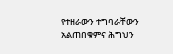የተዘራውን ተግባራቸውን አልጠበቁምና ሕግህን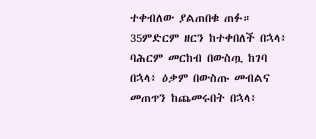ተቀብለው ያልጠበቁ ጠፉ። 35ምድርም ዘርን ከተቀበለች በኋላ፥ ባሕርም መርከብ በውስጧ ከገባ በኋላ፥ ዕቃም በውስጡ መብልና መጠጥን ከጨመሩበት በኋላ፥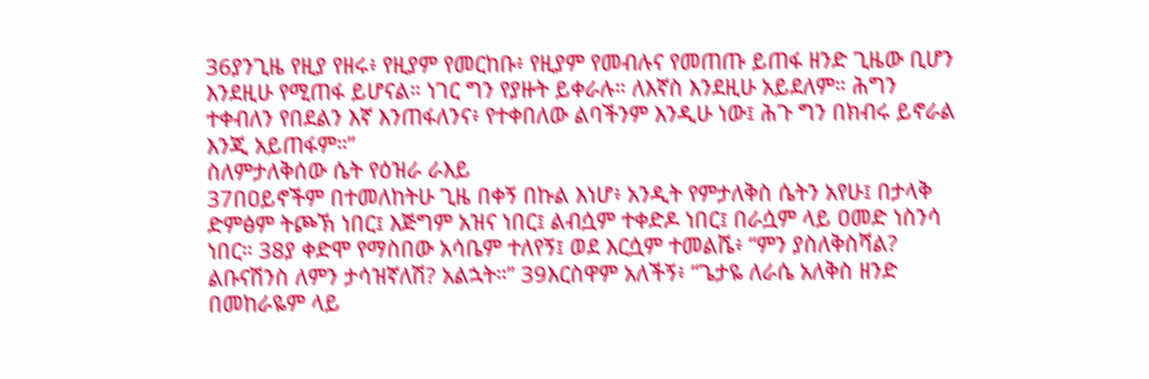36ያንጊዜ የዚያ የዘሩ፥ የዚያም የመርከቡ፥ የዚያም የመብሉና የመጠጡ ይጠፋ ዘንድ ጊዜው ቢሆን እንደዚሁ የሚጠፋ ይሆናል። ነገር ግን የያዙት ይቀራሉ። ለእኛስ እንደዚሁ አይደለም። ሕግን ተቀብለን የበደልን እኛ እንጠፋለንና፥ የተቀበለው ልባችንም እንዲሁ ነው፤ ሕጉ ግን በክብሩ ይኖራል እንጂ አይጠፋም።”
ስለምታለቅሰው ሴት የዕዝራ ራእይ
37በዐይኖችም በተመለከትሁ ጊዜ በቀኝ በኩል እነሆ፥ አንዲት የምታለቅስ ሴትን አየሁ፤ በታላቅ ድምፅም ትጮኽ ነበር፤ እጅግም አዝና ነበር፤ ልብሷም ተቀድዶ ነበር፤ በራሷም ላይ ዐመድ ነስንሳ ነበር። 38ያ ቀድሞ የማስበው አሳቤም ተለየኝ፤ ወደ እርሷም ተመልሼ፥ “ምን ያስለቅስሻል? ልቡናሽንስ ለምን ታሳዝኛለሽ? አልኋት።” 39እርስዋም አለችኝ፥ “ጌታዬ ለራሴ አለቅስ ዘንድ በመከራዬም ላይ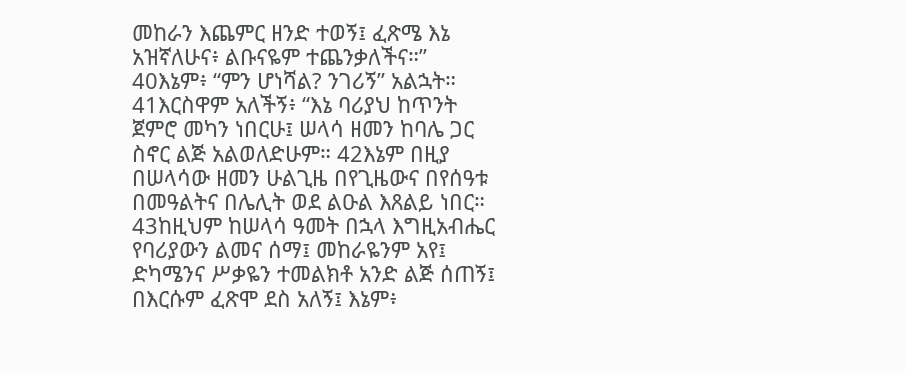መከራን እጨምር ዘንድ ተወኝ፤ ፈጽሜ እኔ አዝኛለሁና፥ ልቡናዬም ተጨንቃለችና።” 40እኔም፥ “ምን ሆነሻል? ንገሪኝ” አልኋት። 41እርስዋም አለችኝ፥ “እኔ ባሪያህ ከጥንት ጀምሮ መካን ነበርሁ፤ ሠላሳ ዘመን ከባሌ ጋር ስኖር ልጅ አልወለድሁም። 42እኔም በዚያ በሠላሳው ዘመን ሁልጊዜ በየጊዜውና በየሰዓቱ በመዓልትና በሌሊት ወደ ልዑል እጸልይ ነበር። 43ከዚህም ከሠላሳ ዓመት በኋላ እግዚአብሔር የባሪያውን ልመና ሰማ፤ መከራዬንም አየ፤ ድካሜንና ሥቃዬን ተመልክቶ አንድ ልጅ ሰጠኝ፤ በእርሱም ፈጽሞ ደስ አለኝ፤ እኔም፥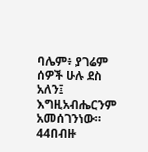ባሌም፥ ያገሬም ሰዎች ሁሉ ደስ አለን፤ እግዚአብሔርንም አመሰገንነው። 44በብዙ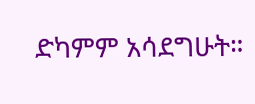ድካምም አሳደግሁት።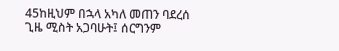45ከዚህም በኋላ አካለ መጠን ባደረሰ ጊዜ ሚስት አጋባሁት፤ ሰርግንም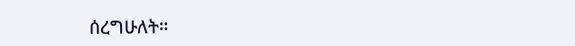ሰረግሁለት።